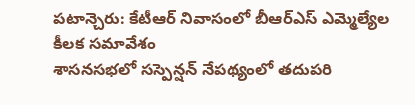పటాన్చెరు: కేటీఆర్ నివాసంలో బీఆర్ఎస్ ఎమ్మెల్యేల కీలక సమావేశం
శాసనసభలో సస్పెన్షన్ నేపథ్యంలో తదుపరి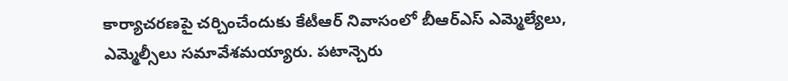కార్యాచరణపై చర్చించేందుకు కేటీఆర్ నివాసంలో బీఆర్ఎస్ ఎమ్మెల్యేలు, ఎమ్మెల్సీలు సమావేశమయ్యారు. పటాన్చెరు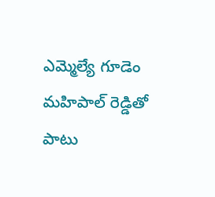ఎమ్మెల్యే గూడెం మహిపాల్ రెడ్డితో పాటు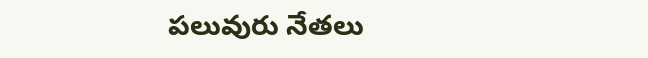పలువురు నేతలు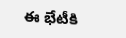ఈ భేటీకి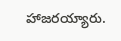హాజరయ్యారు.